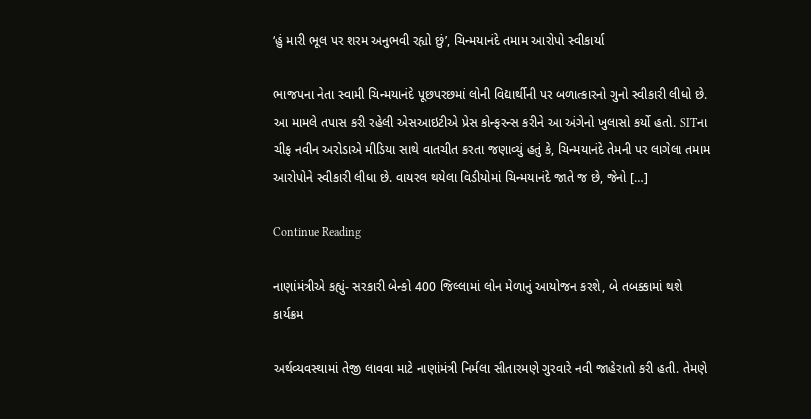‘હું મારી ભૂલ પર શરમ અનુભવી રહ્યો છું’, ચિન્મયાનંદે તમામ આરોપો સ્વીકાર્યા

ભાજપના નેતા સ્વામી ચિન્મયાનંદે પૂછપરછમાં લોની વિદ્યાર્થીની પર બળાત્કારનો ગુનો સ્વીકારી લીધો છે. આ મામલે તપાસ કરી રહેલી એસઆઇટીએ પ્રેસ કોન્ફરન્સ કરીને આ અંગેનો ખુલાસો કર્યો હતો. SITના ચીફ નવીન અરોડાએ મીડિયા સાથે વાતચીત કરતા જણાવ્યું હતું કે, ચિન્મયાનંદે તેમની પર લાગેલા તમામ આરોપોને સ્વીકારી લીધા છે. વાયરલ થયેલા વિડીયોમાં ચિન્મયાનંદે જાતે જ છે, જેનો […]

Continue Reading

નાણાંમંત્રીએ કહ્યું- સરકારી બેન્કો 400 જિલ્લામાં લોન મેળાનું આયોજન કરશે, બે તબક્કામાં થશે કાર્યક્રમ

અર્થવ્યવસ્થામાં તેજી લાવવા માટે નાણાંમંત્રી નિર્મલા સીતારમણે ગુરવારે નવી જાહેરાતો કરી હતી. તેમણે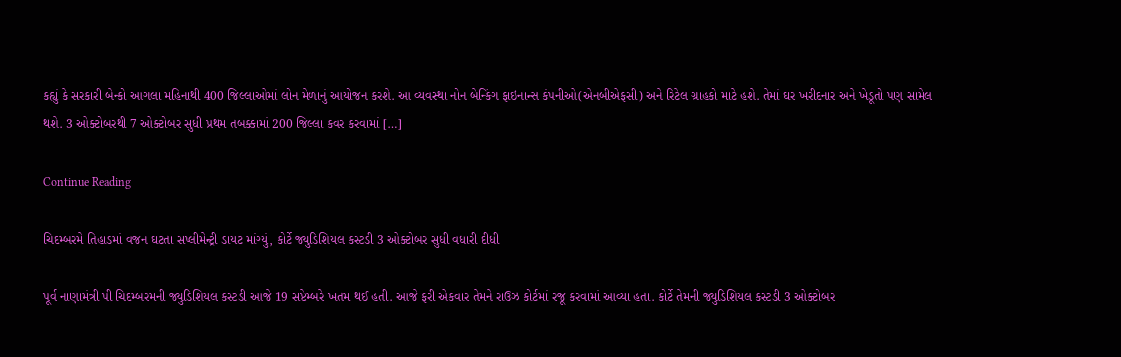કહ્યું કે સરકારી બેન્કો આગલા મહિનાથી 400 જિલ્લાઓમાં લોન મેળાનું આયોજન કરશે. આ વ્યવસ્થા નોન બેન્કિંગ ફાઇનાન્સ કંપનીઓ(એનબીએફસી) અને રિટેલ ગ્રાહકો માટે હશે. તેમાં ઘર ખરીદનાર અને ખેડૂતો પણ સામેલ થશે. 3 ઓક્ટોબરથી 7 ઓક્ટોબર સુધી પ્રથમ તબક્કામાં 200 જિલ્લા કવર કરવામાં […]

Continue Reading

ચિદમ્બરમે તિહાડમાં વજન ઘટતા સપ્લીમેન્ટ્રી ડાયટ માંગ્યું, કોર્ટે જ્યુડિશિયલ કસ્ટડી 3 ઓક્ટોબર સુધી વધારી દીધી

પૂર્વ નાણામંત્રી પી ચિદમ્બરમની જ્યુડિશિયલ કસ્ટડી આજે 19 સપ્ટેમ્બરે ખતમ થઈ હતી. આજે ફરી એકવાર તેમને રાઉઝ કોર્ટમાં રજૂ કરવામાં આવ્યા હતા. કોર્ટે તેમની જ્યુડિશિયલ કસ્ટડી 3 ઓક્ટોબર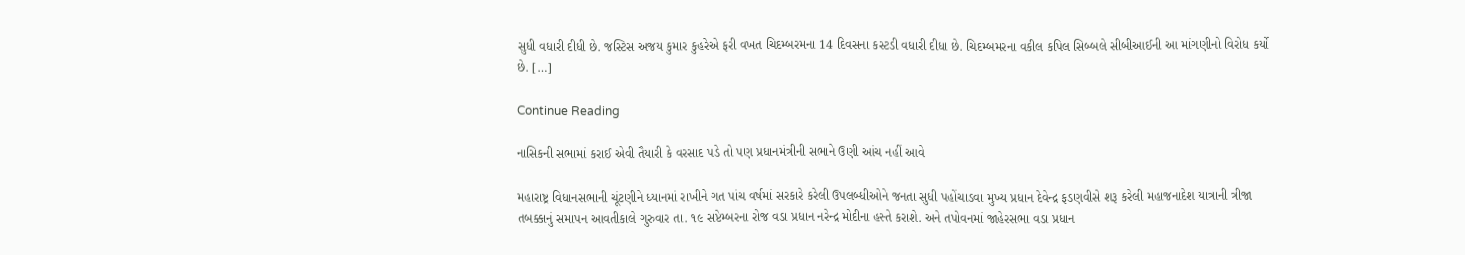સુધી વધારી દીધી છે. જસ્ટિસ અજય કુમાર કુહરેએ ફરી વખત ચિદમ્બરમના 14 દિવસના કસ્ટડી વધારી દીધા છે. ચિદમ્બમરના વકીલ કપિલ સિબ્બલે સીબીઆઈની આ માંગણીનો વિરોધ કર્યો છે. […]

Continue Reading

નાસિકની સભામાં કરાઈ એવી તૈયારી કે વરસાદ પડે તો પણ પ્રધાનમંત્રીની સભાને ઉણી આંચ નહીં આવે

મહારાષ્ટ્ર વિધાનસભાની ચૂંટણીને ધ્યાનમાં રાખીને ગત પાંચ વર્ષમાં સરકારે કરેલી ઉપલબ્ધીઓને જનતા સુધી પહોંચાડવા મુખ્ય પ્રધાન દેવેન્દ્ર ફડણવીસે શરૂ કરેલી મહાજનાદેશ યાત્રાની ત્રીજા તબક્કાનું સમાપન આવતીકાલે ગુરુવાર તા. ૧૯ સપ્ટેમ્બરના રોજ વડા પ્રધાન નરેન્દ્ર મોદીના હસ્તે કરાશે. અને તપોવનમાં જાહેરસભા વડા પ્રધાન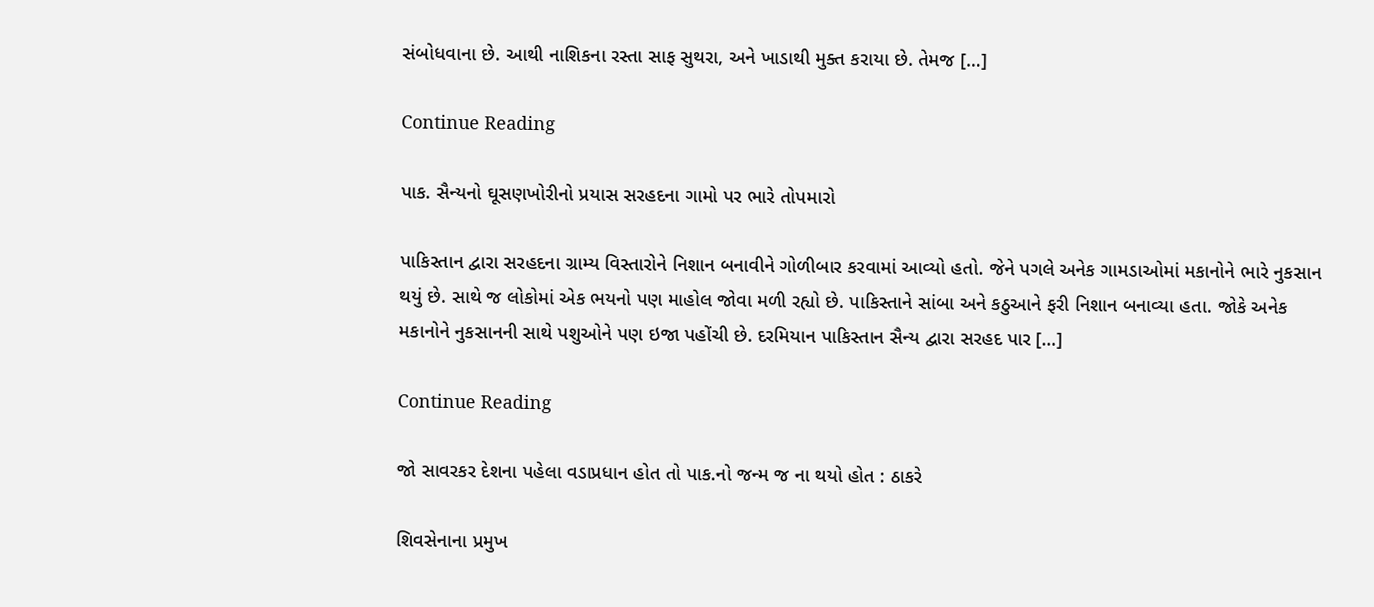સંબોધવાના છે. આથી નાશિકના રસ્તા સાફ સુથરા, અને ખાડાથી મુક્ત કરાયા છે. તેમજ […]

Continue Reading

પાક. સૈન્યનો ઘૂસણખોરીનો પ્રયાસ સરહદના ગામો પર ભારે તોપમારો

પાકિસ્તાન દ્વારા સરહદના ગ્રામ્ય વિસ્તારોને નિશાન બનાવીને ગોળીબાર કરવામાં આવ્યો હતો. જેને પગલે અનેક ગામડાઓમાં મકાનોને ભારે નુકસાન થયું છે. સાથે જ લોકોમાં એક ભયનો પણ માહોલ જોવા મળી રહ્યો છે. પાકિસ્તાને સાંબા અને કઠુઆને ફરી નિશાન બનાવ્યા હતા. જોકે અનેક મકાનોને નુકસાનની સાથે પશુઓને પણ ઇજા પહોંચી છે. દરમિયાન પાકિસ્તાન સૈન્ય દ્વારા સરહદ પાર […]

Continue Reading

જો સાવરકર દેશના પહેલા વડાપ્રધાન હોત તો પાક.નો જન્મ જ ના થયો હોત : ઠાકરે

શિવસેનાના પ્રમુખ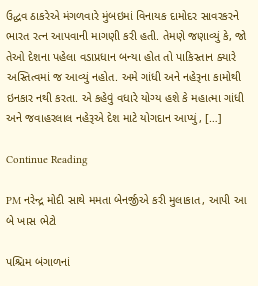ઉદ્ધવ ઠાકરેએ મંગળવારે મુંબઇમાં વિનાયક દામોદર સાવરકરને ભારત રત્ન આપવાની માગણી કરી હતી. તેમણે જણાવ્યું કે, જો તેઓ દેશના પહેલા વડાપ્રધાન બન્યા હોત તો પાકિસ્તાન ક્યારે અસ્તિત્વમાં જ આવ્યું નહોત. અમે ગાંધી અને નહેરૂના કામોથી ઇનકાર નથી કરતા. એ કહેવું વધારે યોગ્ય હશે કે મહાત્મા ગાંધી અને જવાહરલાલ નહેરૂએ દેશ માટે યોગદાન આપ્યું, […]

Continue Reading

PM નરેન્દ્ર મોદી સાથે મમતા બેનર્જીએ કરી મુલાકાત, આપી આ બે ખાસ ભેટો

પશ્ચિમ બંગાળનાં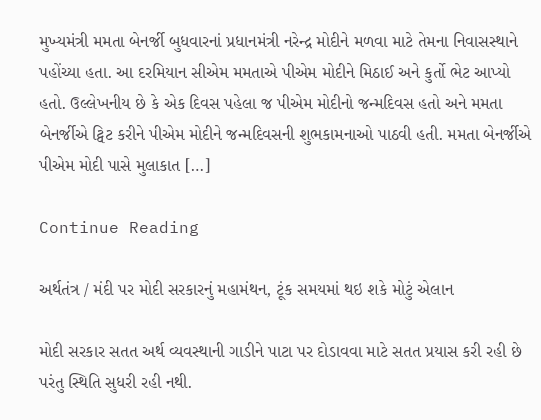મુખ્યમંત્રી મમતા બેનર્જી બુધવારનાં પ્રધાનમંત્રી નરેન્દ્ર મોદીને મળવા માટે તેમના નિવાસસ્થાને પહોંચ્યા હતા. આ દરમિયાન સીએમ મમતાએ પીએમ મોદીને મિઠાઈ અને કુર્તો ભેટ આપ્યો હતો. ઉલ્લેખનીય છે કે એક દિવસ પહેલા જ પીએમ મોદીનો જન્મદિવસ હતો અને મમતા બેનર્જીએ ટ્વિટ કરીને પીએમ મોદીને જન્મદિવસની શુભકામનાઓ પાઠવી હતી. મમતા બેનર્જીએ પીએમ મોદી પાસે મુલાકાત […]

Continue Reading

અર્થતંત્ર / મંદી પર મોદી સરકારનું મહામંથન, ટૂંક સમયમાં થઇ શકે મોટું એલાન

મોદી સરકાર સતત અર્થ વ્યવસ્થાની ગાડીને પાટા પર દોડાવવા માટે સતત પ્રયાસ કરી રહી છે પરંતુ સ્થિતિ સુધરી રહી નથી.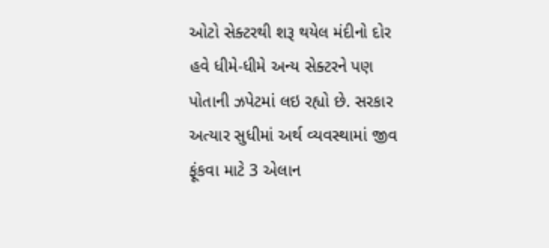ઓટો સેક્ટરથી શરૂ થયેલ મંદીનો દોર હવે ધીમે-ધીમે અન્ય સેક્ટરને પણ પોતાની ઝપેટમાં લઇ રહ્યો છે. સરકાર અત્યાર સુધીમાં અર્થ વ્યવસ્થામાં જીવ ફૂંકવા માટે 3 એલાન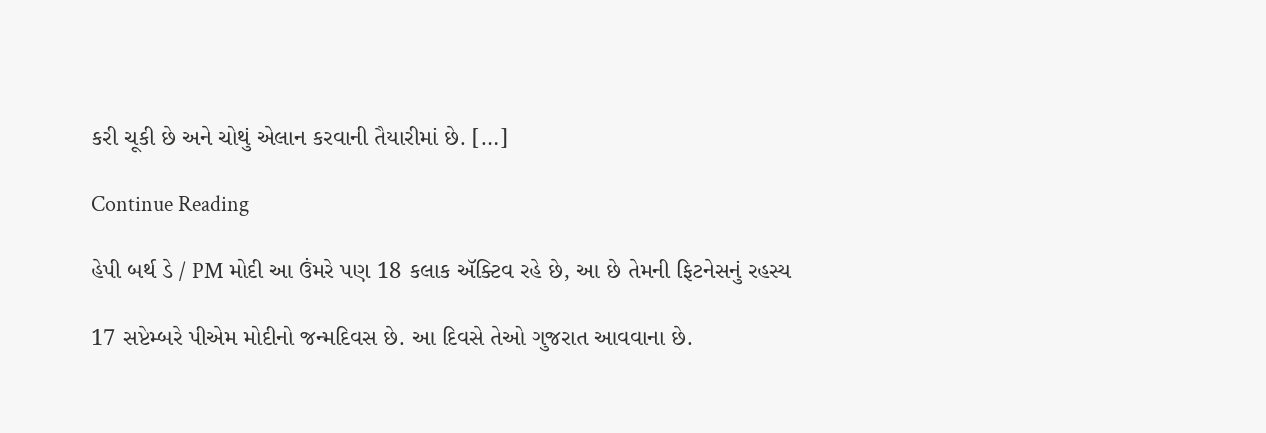કરી ચૂકી છે અને ચોથું એલાન કરવાની તૈયારીમાં છે. […]

Continue Reading

હેપી બર્થ ડે / PM મોદી આ ઉંમરે પણ 18 કલાક ઍક્ટિવ રહે છે, આ છે તેમની ફિટનેસનું રહસ્ય

17 સપ્ટેમ્બરે પીએમ મોદીનો જન્મદિવસ છે. આ દિવસે તેઓ ગુજરાત આવવાના છે.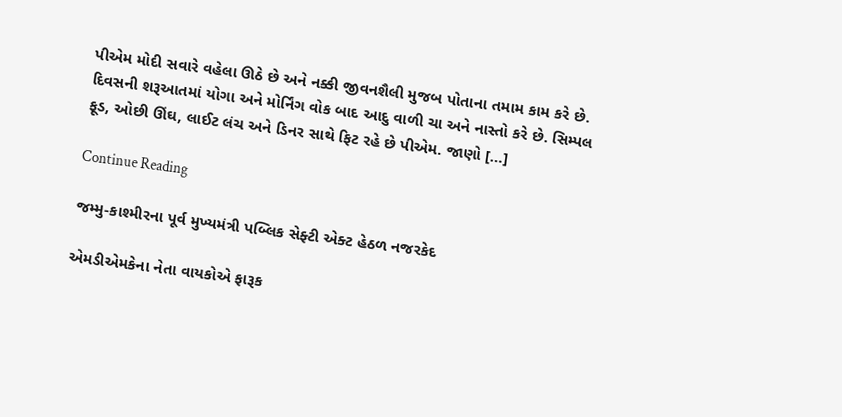પીએમ મોદી સવારે વહેલા ઊઠે છે અને નક્કી જીવનશૈલી મુજબ પોતાના તમામ કામ કરે છે. દિવસની શરૂઆતમાં યોગા અને મોર્નિંગ વોક બાદ આદુ વાળી ચા અને નાસ્તો કરે છે. સિમ્પલ ફૂડ, ઓછી ઊંઘ, લાઈટ લંચ અને ડિનર સાથે ફિટ રહે છે પીએમ. જાણો […]

Continue Reading

જમ્મુ-કાશ્મીરના પૂર્વ મુખ્યમંત્રી પબ્લિક સેફ્ટી એક્ટ હેઠળ નજરકેદ

એમડીએમકેના નેતા વાયકોએ ફારૂક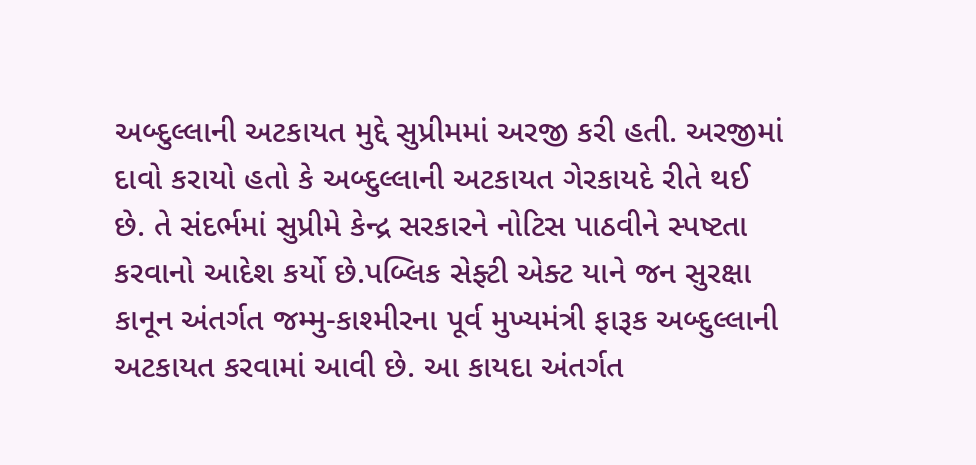અબ્દુલ્લાની અટકાયત મુદ્દે સુપ્રીમમાં અરજી કરી હતી. અરજીમાં દાવો કરાયો હતો કે અબ્દુલ્લાની અટકાયત ગેરકાયદે રીતે થઈ છે. તે સંદર્ભમાં સુપ્રીમે કેન્દ્ર સરકારને નોટિસ પાઠવીને સ્પષ્ટતા કરવાનો આદેશ કર્યો છે.પબ્લિક સેફ્ટી એક્ટ યાને જન સુરક્ષા કાનૂન અંતર્ગત જમ્મુ-કાશ્મીરના પૂર્વ મુખ્યમંત્રી ફારૂક અબ્દુલ્લાની અટકાયત કરવામાં આવી છે. આ કાયદા અંતર્ગત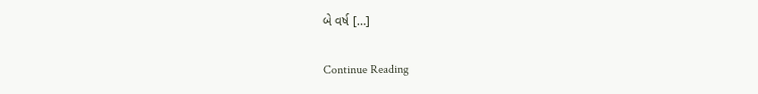બે વર્ષ […]

Continue Reading